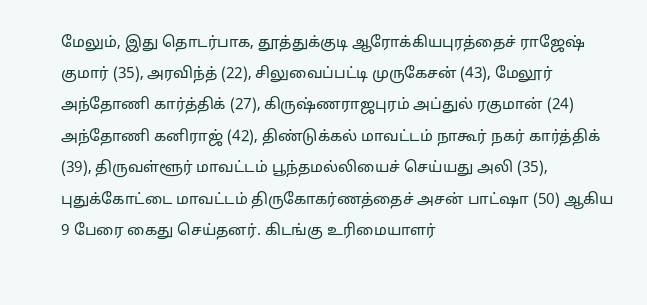மேலும், இது தொடர்பாக, தூத்துக்குடி ஆரோக்கியபுரத்தைச் ராஜேஷ் குமார் (35), அரவிந்த் (22), சிலுவைப்பட்டி முருகேசன் (43), மேலூர் அந்தோணி கார்த்திக் (27), கிருஷ்ணராஜபுரம் அப்துல் ரகுமான் (24) அந்தோணி கனிராஜ் (42), திண்டுக்கல் மாவட்டம் நாகூர் நகர் கார்த்திக் (39), திருவள்ளூர் மாவட்டம் பூந்தமல்லியைச் செய்யது அலி (35), புதுக்கோட்டை மாவட்டம் திருகோகர்ணத்தைச் அசன் பாட்ஷா (50) ஆகிய 9 பேரை கைது செய்தனர். கிடங்கு உரிமையாளர்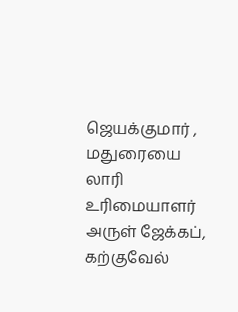ஜெயக்குமார் , மதுரையை லாரி உரிமையாளர் அருள் ஜேக்கப், கற்குவேல்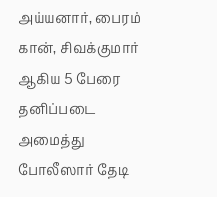அய்யனார், பைரம் கான், சிவக்குமார் ஆகிய 5 பேரை தனிப்படை அமைத்து போலீஸார் தேடி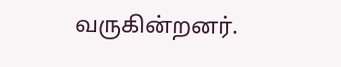வருகின்றனர்.